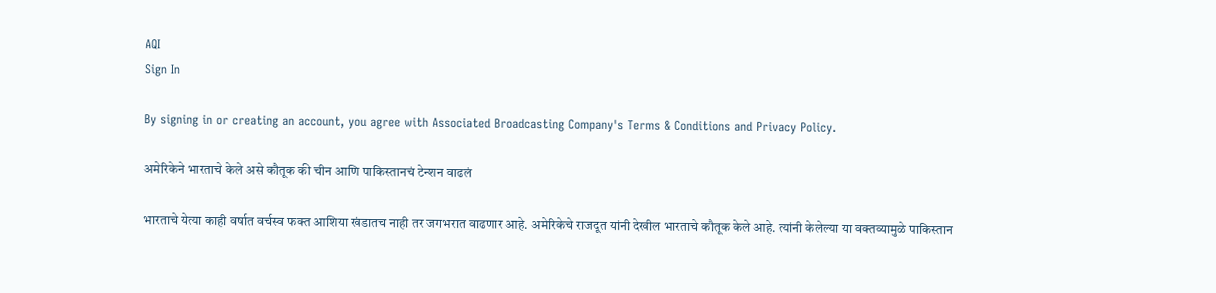AQI
Sign In

By signing in or creating an account, you agree with Associated Broadcasting Company's Terms & Conditions and Privacy Policy.

अमेरिकेने भारताचे केले असे कौतूक की चीन आणि पाकिस्तानचं टेन्शन वाढलं

भारताचे येत्या काही वर्षात वर्चस्व फक्त आशिया खंडातच नाही तर जगभरात वाढणार आहे. अमेरिकेचे राजदूत यांनी देखील भारताचे कौतूक केले आहे. त्यांनी केलेल्या या वक्तव्यामुळे पाकिस्तान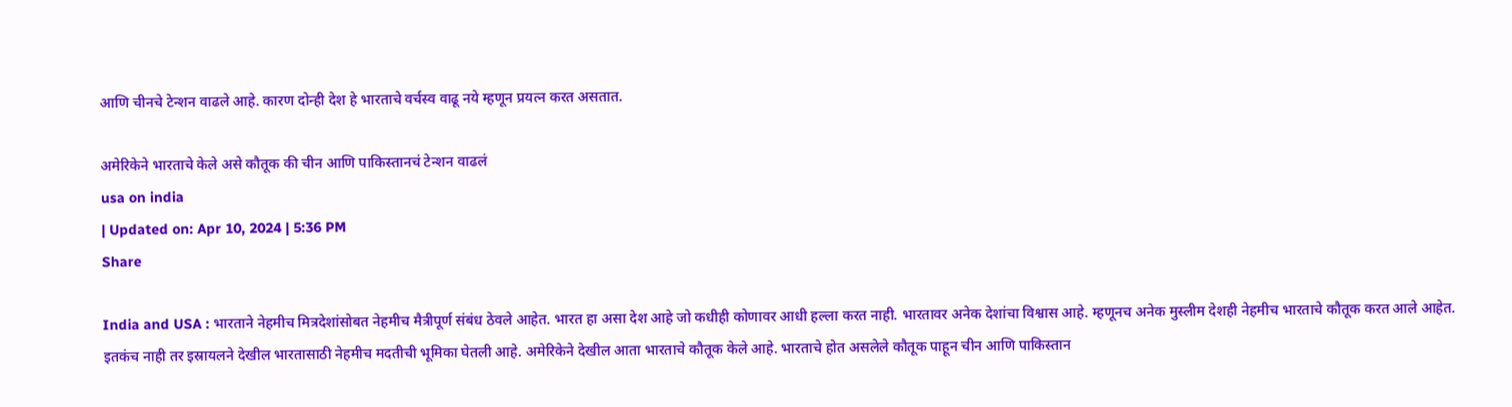आणि चीनचे टेन्शन वाढले आहे. कारण दोन्ही देश हे भारताचे वर्चस्व वाढू नये म्हणून प्रयत्न करत असतात.

अमेरिकेने भारताचे केले असे कौतूक की चीन आणि पाकिस्तानचं टेन्शन वाढलं
usa on india
| Updated on: Apr 10, 2024 | 5:36 PM
Share

India and USA : भारताने नेहमीच मित्रदेशांसोबत नेहमीच मैत्रीपूर्ण संबंध ठेवले आहेत. भारत हा असा देश आहे जो कधीही कोणावर आधी हल्ला करत नाही. भारतावर अनेक देशांचा विश्वास आहे. म्हणूनच अनेक मुस्लीम देशही नेहमीच भारताचे कौतूक करत आले आहेत. इतकंच नाही तर इस्रायलने देखील भारतासाठी नेहमीच मदतीची भूमिका घेतली आहे. अमेरिकेने देखील आता भारताचे कौतूक केले आहे. भारताचे होत असलेले कौतूक पाहून चीन आणि पाकिस्तान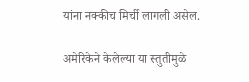यांना नक्कीच मिर्ची लागली असेल.

अमेरिकेने केलेल्या या स्तुतीमुळे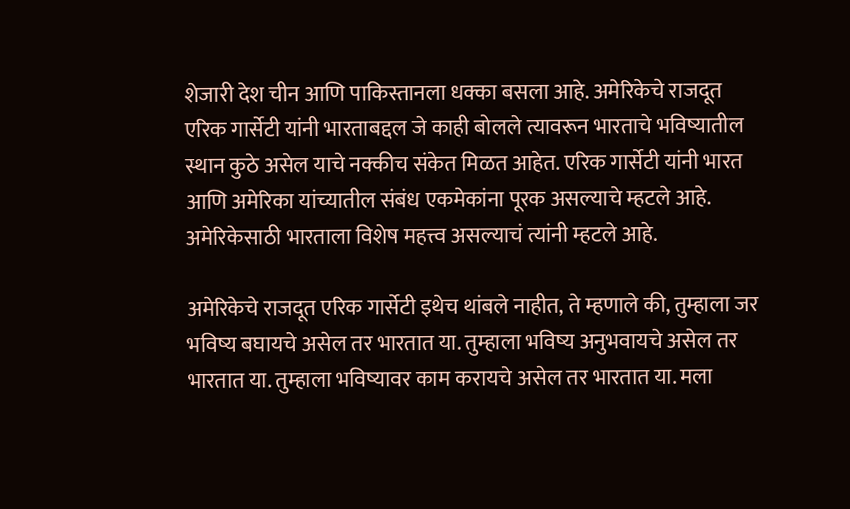शेजारी देश चीन आणि पाकिस्तानला धक्का बसला आहे. अमेरिकेचे राजदूत एरिक गार्सेटी यांनी भारताबद्दल जे काही बोलले त्यावरून भारताचे भविष्यातील स्थान कुठे असेल याचे नक्कीच संकेत मिळत आहेत. एरिक गार्सेटी यांनी भारत आणि अमेरिका यांच्यातील संबंध एकमेकांना पूरक असल्याचे म्हटले आहे. अमेरिकेसाठी भारताला विशेष महत्त्व असल्याचं त्यांनी म्हटले आहे.

अमेरिकेचे राजदूत एरिक गार्सेटी इथेच थांबले नाहीत, ते म्हणाले की, तुम्हाला जर भविष्य बघायचे असेल तर भारतात या. तुम्हाला भविष्य अनुभवायचे असेल तर भारतात या. तुम्हाला भविष्यावर काम करायचे असेल तर भारतात या. मला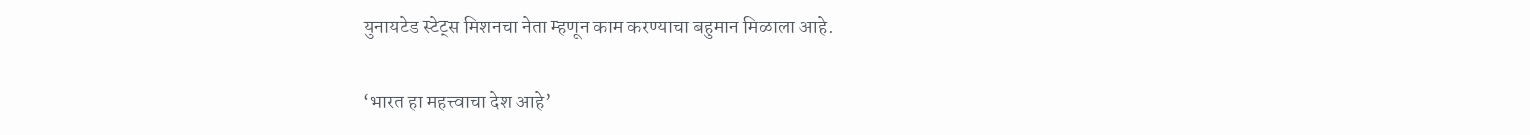युनायटेड स्टेट्स मिशनचा नेता म्हणून काम करण्याचा बहुमान मिळाला आहे.

‘भारत हा महत्त्वाचा देश आहे’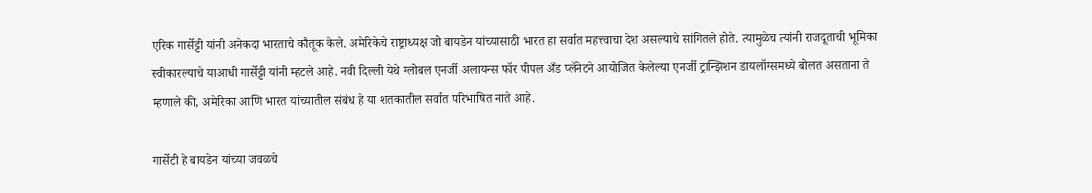एरिक गार्सेट्टी यांनी अनेकदा भारताचे कौतूक केले. अमेरिकेचे राष्ट्राध्यक्ष जो बायडेन यांच्यासाठी भारत हा सर्वात महत्त्वाचा देश असल्याचे सांगितले होते. त्यामुळेच त्यांनी राजदूताची भूमिका स्वीकारल्याचे याआधी गार्सेट्टी यांनी म्हटले आहे. नवी दिल्ली येथे ग्लोबल एनर्जी अलायन्स फॉर पीपल अँड प्लॅनेटने आयोजित केलेल्या एनर्जी ट्रान्झिशन डायलॉग्समध्ये बोलत असताना ते म्हणाले की, अमेरिका आणि भारत यांच्यातील संबंध हे या शतकातील सर्वात परिभाषित नाते आहे.

गार्सेटी हे बायडेन यांच्या जवळचे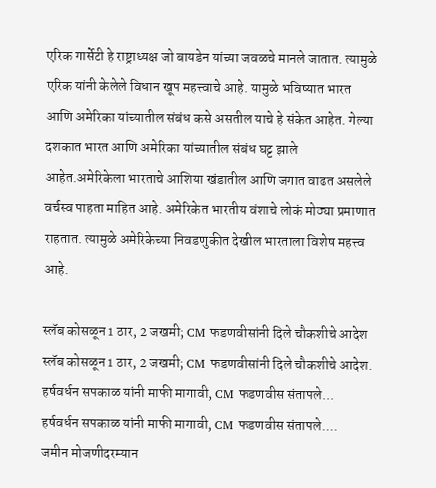एरिक गार्सेटी हे राष्ट्राध्यक्ष जो बायडेन यांच्या जवळचे मानले जातात. त्यामुळे एरिक यांनी केलेले विधान खूप महत्त्वाचे आहे. यामुळे भविष्यात भारत आणि अमेरिका यांच्यातील संबंध कसे असतील याचे हे संकेत आहेत. गेल्या दशकात भारत आणि अमेरिका यांच्यातील संबंध घट्ट झाले आहेत.अमेरिकेला भारताचे आशिया खंडातील आणि जगात वाढत असलेले वर्चस्व पाहता माहित आहे. अमेरिकेत भारतीय वंशाचे लोकं मोठ्या प्रमाणात राहतात. त्यामुळे अमेरिकेच्या निवडणुकीत देखील भारताला विशेष महत्त्व आहे.

स्लॅब कोसळून 1 ठार, 2 जखमी; CM फडणवीसांनी दिले चौकशीचे आदेश
स्लॅब कोसळून 1 ठार, 2 जखमी; CM फडणवीसांनी दिले चौकशीचे आदेश.
हर्षवर्धन सपकाळ यांनी माफी मागावी, CM फडणवीस संतापले...
हर्षवर्धन सपकाळ यांनी माफी मागावी, CM फडणवीस संतापले....
जमीन मोजणीदरम्यान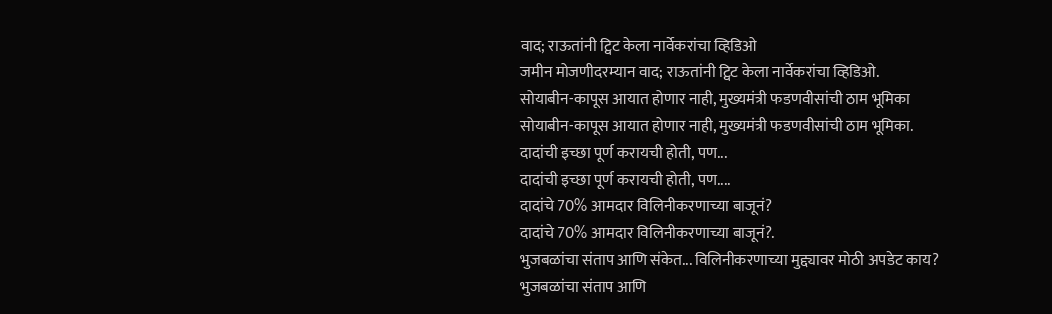वाद; राऊतांनी ट्विट केला नार्वेकरांचा व्हिडिओ
जमीन मोजणीदरम्यान वाद; राऊतांनी ट्विट केला नार्वेकरांचा व्हिडिओ.
सोयाबीन-कापूस आयात होणार नाही, मुख्यमंत्री फडणवीसांची ठाम भूमिका
सोयाबीन-कापूस आयात होणार नाही, मुख्यमंत्री फडणवीसांची ठाम भूमिका.
दादांची इच्छा पूर्ण करायची होती, पण...
दादांची इच्छा पूर्ण करायची होती, पण....
दादांचे 70% आमदार विलिनीकरणाच्या बाजूनं?
दादांचे 70% आमदार विलिनीकरणाच्या बाजूनं?.
भुजबळांचा संताप आणि संकेत... विलिनीकरणाच्या मुद्द्यावर मोठी अपडेट काय?
भुजबळांचा संताप आणि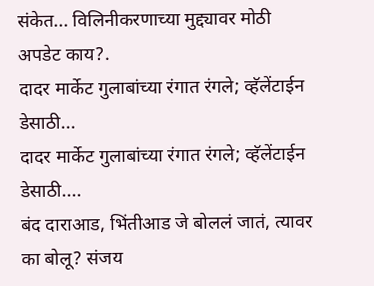संकेत... विलिनीकरणाच्या मुद्द्यावर मोठी अपडेट काय?.
दादर मार्केट गुलाबांच्या रंगात रंगले; व्हॅलेंटाईन डेसाठी...
दादर मार्केट गुलाबांच्या रंगात रंगले; व्हॅलेंटाईन डेसाठी....
बंद दाराआड, भिंतीआड जे बोललं जातं, त्यावर का बोलू? संजय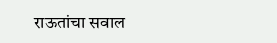राऊतांचा सवाल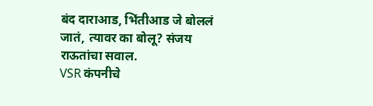बंद दाराआड, भिंतीआड जे बोललं जातं, त्यावर का बोलू? संजय राऊतांचा सवाल.
VSR कंपनीचे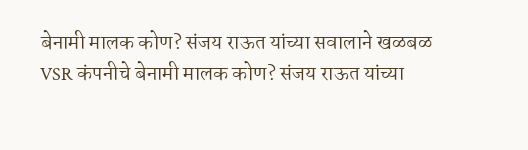बेनामी मालक कोण? संजय राऊत यांच्या सवालाने खळबळ
VSR कंपनीचे बेनामी मालक कोण? संजय राऊत यांच्या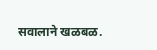सवालाने खळबळ.